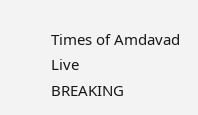Times of Amdavad Live
BREAKING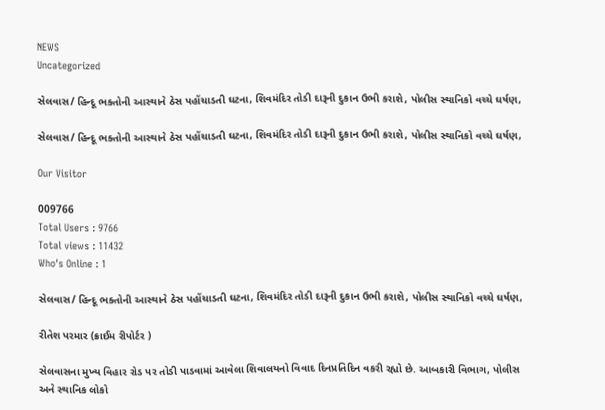NEWS
Uncategorized

સેલવાસ/ હિન્દૂ ભક્તોની આસ્થાને ઠેસ પહોંચાડતી ઘટના, શિવમંદિર તોડી દારૂની દુકાન ઉભી કરાશે, પોલીસ સ્થાનિકો વચ્ચે ઘર્ષણ,

સેલવાસ/ હિન્દૂ ભક્તોની આસ્થાને ઠેસ પહોંચાડતી ઘટના, શિવમંદિર તોડી દારૂની દુકાન ઉભી કરાશે, પોલીસ સ્થાનિકો વચ્ચે ઘર્ષણ,

Our Visitor

009766
Total Users : 9766
Total views : 11432
Who's Online : 1

સેલવાસ/ હિન્દૂ ભક્તોની આસ્થાને ઠેસ પહોંચાડતી ઘટના, શિવમંદિર તોડી દારૂની દુકાન ઉભી કરાશે, પોલીસ સ્થાનિકો વચ્ચે ઘર્ષણ,

રીતેશ પરમાર (ક્રાઈમ રીપોર્ટર )

સેલવાસના મુખ્ય વિહાર રોડ પર તોડી પાડવામાં આવેલા શિવાલયનો વિવાદ દિનપ્રતિદિન વકરી રહ્યો છે. આબકારી વિભાગ, પોલીસ અને સ્થાનિક લોકો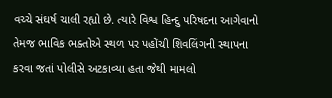વચ્ચે સંઘર્ષ ચાલી રહ્યો છે. ત્યારે વિશ્વ હિન્દુ પરિષદના આગેવાનો તેમજ ભાવિક ભક્તોએ સ્થળ પર પહોંચી શિવલિંગની સ્થાપના કરવા જતાં પોલીસે અટકાવ્યા હતા જેથી મામલો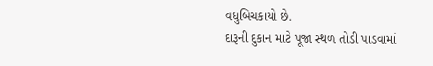વધુબિચકાયો છે.
દારૂની દુકાન માટે પૂજા સ્થળ તોડી પાડવામાં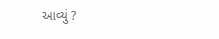આવ્યું ?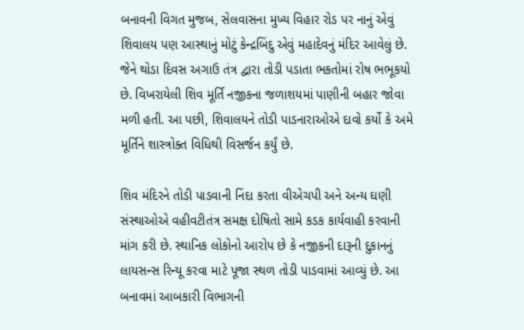બનાવની વિગત મુજબ, સેલવાસના મુખ્ય વિહાર રોડ પર નાનું એવું શિવાલય પણ આસ્થાનું મોટું કેન્દ્રબિંદુ એવું મહાદેવનું મંદિર આવેલું છે. જેને થોડા દિવસ અગાઉ તંત્ર દ્વારા તોડી પડાતા ભકતોમાં રોષ ભભૂકયો છે. વિખરાયેલી શિવ મૂર્તિ નજીકના જળાશયમાં પાણીની બહાર જોવા મળી હતી. આ પછી, શિવાલયને તોડી પાડનારાઓએ દાવો કર્યો કે અમે મૂર્તિને શાસ્ત્રોક્ત વિધિથી વિસર્જન કર્યું છે.

શિવ મંદિરને તોડી પાડવાની નિંદા કરતા વીએચપી અને અન્ય ઘણી સંસ્થાઓએ વહીવટીતંત્ર સમક્ષ દોષિતો સામે કડક કાર્યવાહી કરવાની માંગ કરી છે. સ્થાનિક લોકોનો આરોપ છે કે નજીકની દારૂની દુકાનનું લાયસન્સ રિન્યૂ કરવા માટે પૂજા સ્થળ તોડી પાડવામાં આવ્યું છે. આ બનાવમાં આબકારી વિભાગની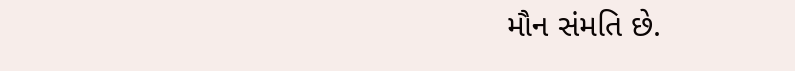મૌન સંમતિ છે.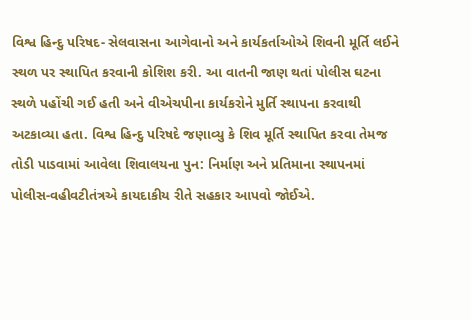વિશ્વ હિન્દુ પરિષદ- સેલવાસના આગેવાનો અને કાર્યકર્તાઓએ શિવની મૂર્તિ લઈને સ્થળ પર સ્થાપિત કરવાની કોશિશ કરી. આ વાતની જાણ થતાં પોલીસ ઘટના સ્થળે પહોંચી ગઈ હતી અને વીએચપીના કાર્યકરોને મુર્તિ સ્થાપના કરવાથી અટકાવ્યા હતા. વિશ્વ હિન્દુ પરિષદે જણાવ્યુ કે શિવ મૂર્તિ સ્થાપિત કરવા તેમજ તોડી પાડવામાં આવેલા શિવાલયના પુન: નિર્માણ અને પ્રતિમાના સ્થાપનમાં પોલીસ-વહીવટીતંત્રએ કાયદાકીય રીતે સહકાર આપવો જોઈએ.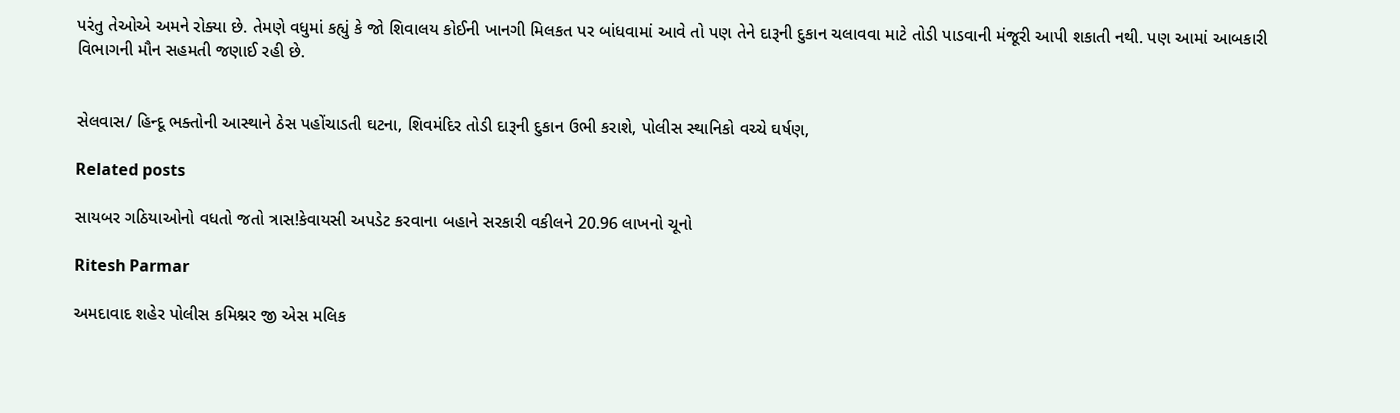પરંતુ તેઓએ અમને રોક્યા છે. તેમણે વધુમાં કહ્યું કે જો શિવાલય કોઈની ખાનગી મિલકત પર બાંધવામાં આવે તો પણ તેને દારૂની દુકાન ચલાવવા માટે તોડી પાડવાની મંજૂરી આપી શકાતી નથી. પણ આમાં આબકારી વિભાગની મૌન સહમતી જણાઈ રહી છે.


સેલવાસ/ હિન્દૂ ભક્તોની આસ્થાને ઠેસ પહોંચાડતી ઘટના, શિવમંદિર તોડી દારૂની દુકાન ઉભી કરાશે, પોલીસ સ્થાનિકો વચ્ચે ઘર્ષણ,

Related posts

સાયબર ગઠિયાઓનો વધતો જતો ત્રાસ!કેવાયસી અપડેટ કરવાના બહાને સરકારી વકીલને 20.96 લાખનો ચૂનો

Ritesh Parmar

અમદાવાદ શહેર પોલીસ કમિશ્નર જી એસ મલિક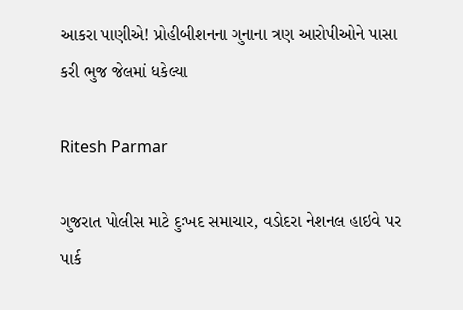આકરા પાણીએ! પ્રોહીબીશનના ગુનાના ત્રણ આરોપીઓને પાસા કરી ભુજ જેલમાં ધકેલ્યા

Ritesh Parmar

ગુજરાત પોલીસ માટે દુઃખદ સમાચાર, વડોદરા નેશનલ હાઇવે પર પાર્ક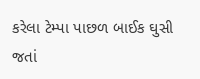કરેલા ટેમ્પા પાછળ બાઈક ઘુસી જતાં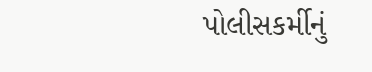પોલીસકર્મીનું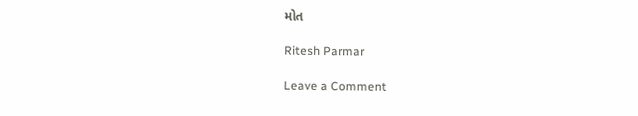મોત

Ritesh Parmar

Leave a Comment